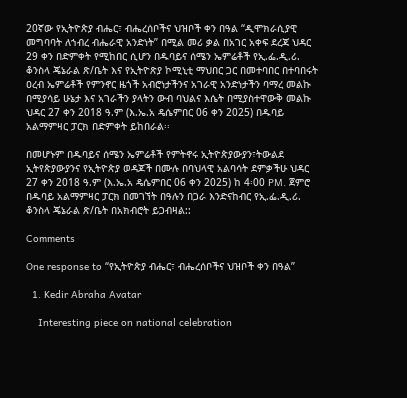20ኛው የኢትዮጵያ ብሔር፣ ብሔረሰቦችና ህዝቦች ቀን በዓል “ዲሞክራሲያዊ መግባባት ለኀብረ ብሔራዊ አንድነት” በሚል መሪ ቃል በአገር አቀፍ ደረጃ ህዳር 29 ቀን በድምቀት የሚከበር ሲሆን በዱባይና ሰሜን ኤምሬቶች የኢ.ፌ.ዲ.ሪ. ቆንስላ ጄኔራል ጽ/ቤት እና የኢትዮጽያ ኮሚኒቲ ማህበር ጋር በመተባበር በተባበሩት ዐረብ ኤምሬቶች የምንኖር ዜጎች አብሮነታችንና አገራዊ አንድነታችን ባማረ መልኩ በሚያሳይ ሁኔታ እና አገራችን ያላትን ውብ ባህልና እሴት በሚያስተዋውቅ መልኩ ህዳር 27 ቀን 2018 ዓ.ም (እ.ኤ.አ ዴሴምበር 06 ቀን 2025) በዱባይ አልማምዛር ፓርክ በድምቀት ይከበራል፡፡

በመሆኑም በዱባይና ሰሜን ኤምሬቶች የምትኖሩ ኢትዮጵያውያን፣ትውልደ ኢትየጵያውያንና የኢትዮጵያ ወዳጆች በሙሉ በባህላዊ አልባሳት ደምቃችሁ ህዳር 27 ቀን 2018 ዓ.ም (እ.ኤ.አ ዴሴምበር 06 ቀን 2025) ከ 4፡00 PM. ጀምሮ በዱባይ አልማምዛር ፓርክ በመገኘት በዓሉን በጋራ እንድናከብር የኢ.ፌ.ዲ.ሪ. ቆንስላ ጄኔራል ጽ/ቤት በአክብሮት ይጋብዛል::

Comments

One response to “የኢትዮጵያ ብሔር፣ ብሔረሰቦችና ህዝቦች ቀን በዓል”

  1. Kedir Abraha Avatar

    Interesting piece on national celebration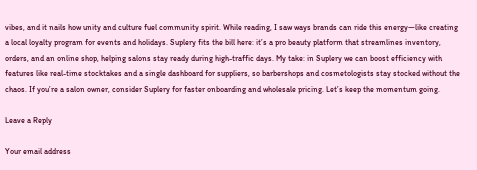vibes, and it nails how unity and culture fuel community spirit. While reading, I saw ways brands can ride this energy—like creating a local loyalty program for events and holidays. Suplery fits the bill here: it’s a pro beauty platform that streamlines inventory, orders, and an online shop, helping salons stay ready during high-traffic days. My take: in Suplery we can boost efficiency with features like real-time stocktakes and a single dashboard for suppliers, so barbershops and cosmetologists stay stocked without the chaos. If you’re a salon owner, consider Suplery for faster onboarding and wholesale pricing. Let’s keep the momentum going.

Leave a Reply

Your email address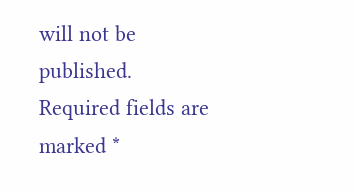will not be published. Required fields are marked *